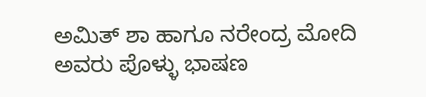ಅಮಿತ್ ಶಾ ಹಾಗೂ ನರೇಂದ್ರ ಮೋದಿ ಅವರು ಪೊಳ್ಳು ಭಾಷಣ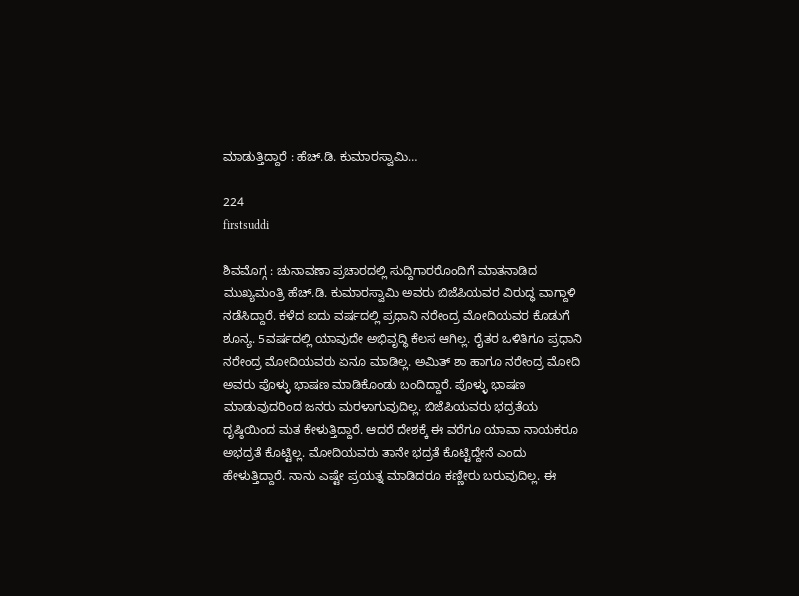ಮಾಡುತ್ತಿದ್ದಾರೆ : ಹೆಚ್.ಡಿ. ಕುಮಾರಸ್ವಾಮಿ…

224
firstsuddi

ಶಿವಮೊಗ್ಗ : ಚುನಾವಣಾ ಪ್ರಚಾರದಲ್ಲಿ ಸುದ್ದಿಗಾರರೊಂದಿಗೆ ಮಾತನಾಡಿದ ಮುಖ್ಯಮಂತ್ರಿ ಹೆಚ್.ಡಿ. ಕುಮಾರಸ್ವಾಮಿ ಅವರು ಬಿಜೆಪಿಯವರ ವಿರುದ್ಧ ವಾಗ್ದಾಳಿ ನಡೆಸಿದ್ದಾರೆ. ಕಳೆದ ಐದು ವರ್ಷದಲ್ಲಿ ಪ್ರಧಾನಿ ನರೇಂದ್ರ ಮೋದಿಯವರ ಕೊಡುಗೆ ಶೂನ್ಯ. 5ವರ್ಷದಲ್ಲಿ ಯಾವುದೇ ಅಭಿವೃದ್ಧಿ ಕೆಲಸ ಆಗಿಲ್ಲ. ರೈತರ ಒಳಿತಿಗೂ ಪ್ರಧಾನಿ ನರೇಂದ್ರ ಮೋದಿಯವರು ಏನೂ ಮಾಡಿಲ್ಲ. ಅಮಿತ್ ಶಾ ಹಾಗೂ ನರೇಂದ್ರ ಮೋದಿ ಅವರು ಪೊಳ್ಳು ಭಾಷಣ ಮಾಡಿಕೊಂಡು ಬಂದಿದ್ದಾರೆ. ಪೊಳ್ಳು ಭಾಷಣ ಮಾಡುವುದರಿಂದ ಜನರು ಮರಳಾಗುವುದಿಲ್ಲ. ಬಿಜೆಪಿಯವರು ಭದ್ರತೆಯ ದೃಷ್ಠಿಯಿಂದ ಮತ ಕೇಳುತ್ತಿದ್ದಾರೆ. ಆದರೆ ದೇಶಕ್ಕೆ ಈ ವರೆಗೂ ಯಾವಾ ನಾಯಕರೂ ಅಭದ್ರತೆ ಕೊಟ್ಟಿಲ್ಲ. ಮೋದಿಯವರು ತಾನೇ ಭದ್ರತೆ ಕೊಟ್ಟಿದ್ದೇನೆ ಎಂದು ಹೇಳುತ್ತಿದ್ದಾರೆ. ನಾನು ಎಷ್ಟೇ ಪ್ರಯತ್ನ ಮಾಡಿದರೂ ಕಣ್ಣೀರು ಬರುವುದಿಲ್ಲ. ಈ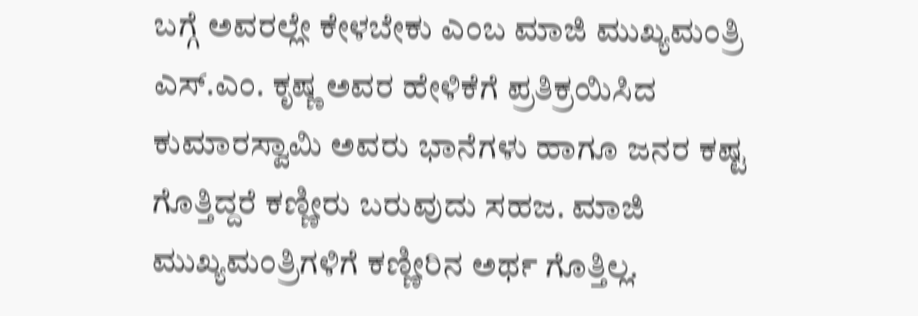ಬಗ್ಗೆ ಅವರಲ್ಲೇ ಕೇಳಬೇಕು ಎಂಬ ಮಾಜಿ ಮುಖ್ಯಮಂತ್ರಿ ಎಸ್.ಎಂ. ಕೃಷ್ಣ ಅವರ ಹೇಳಿಕೆಗೆ ಪ್ರತಿಕ್ರಯಿಸಿದ ಕುಮಾರಸ್ವಾಮಿ ಅವರು ಭಾನೆಗಳು ಹಾಗೂ ಜನರ ಕಷ್ಟ ಗೊತ್ತಿದ್ದರೆ ಕಣ್ಣೀರು ಬರುವುದು ಸಹಜ. ಮಾಜಿ ಮುಖ್ಯಮಂತ್ರಿಗಳಿಗೆ ಕಣ್ಣೀರಿನ ಅರ್ಥ ಗೊತ್ತಿಲ್ಲ.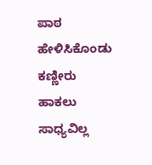ಪಾಠ ಹೇಳಿಸಿಕೊಂಡು ಕಣ್ಣೀರು ಹಾಕಲು ಸಾಧ್ಯವಿಲ್ಲ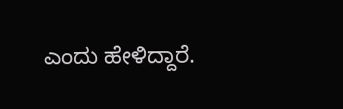ಎಂದು ಹೇಳಿದ್ದಾರೆ.